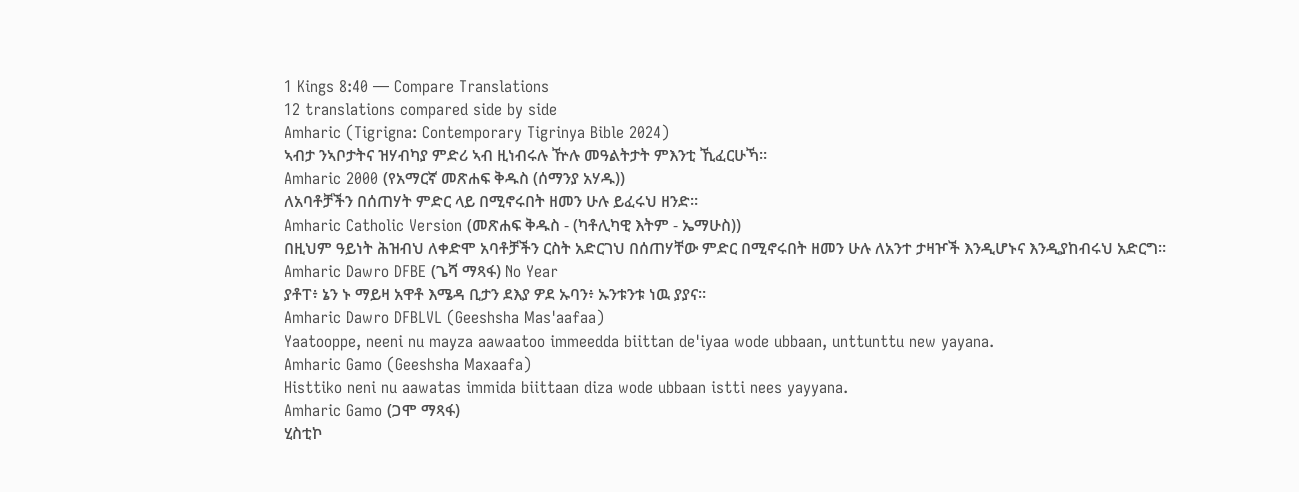1 Kings 8:40 — Compare Translations
12 translations compared side by side
Amharic (Tigrigna: Contemporary Tigrinya Bible 2024)
ኣብታ ንኣቦታትና ዝሃብካያ ምድሪ ኣብ ዚነብሩሉ ዅሉ መዓልትታት ምእንቲ ኺፈርሁኻ።
Amharic 2000 (የአማርኛ መጽሐፍ ቅዱስ (ሰማንያ አሃዱ))
ለአባቶቻችን በሰጠሃት ምድር ላይ በሚኖሩበት ዘመን ሁሉ ይፈሩህ ዘንድ።
Amharic Catholic Version (መጽሐፍ ቅዱስ - (ካቶሊካዊ እትም - ኤማሁስ))
በዚህም ዓይነት ሕዝብህ ለቀድሞ አባቶቻችን ርስት አድርገህ በሰጠሃቸው ምድር በሚኖሩበት ዘመን ሁሉ ለአንተ ታዛዦች እንዲሆኑና እንዲያከብሩህ አድርግ።
Amharic Dawro DFBE (ጌሻ ማጻፋ) No Year
ያቶፐ፥ ኔን ኑ ማይዛ አዋቶ እሜዳ ቢታን ደእያ ዎደ ኡባን፥ ኡንቱንቱ ነዉ ያያና።
Amharic Dawro DFBLVL (Geeshsha Mas'aafaa)
Yaatooppe, neeni nu mayza aawaatoo immeedda biittan de'iyaa wode ubbaan, unttunttu new yayana.
Amharic Gamo (Geeshsha Maxaafa)
Histtiko neni nu aawatas immida biittaan diza wode ubbaan istti nees yayyana.
Amharic Gamo (ጋሞ ማጻፋ)
ሂስቲኮ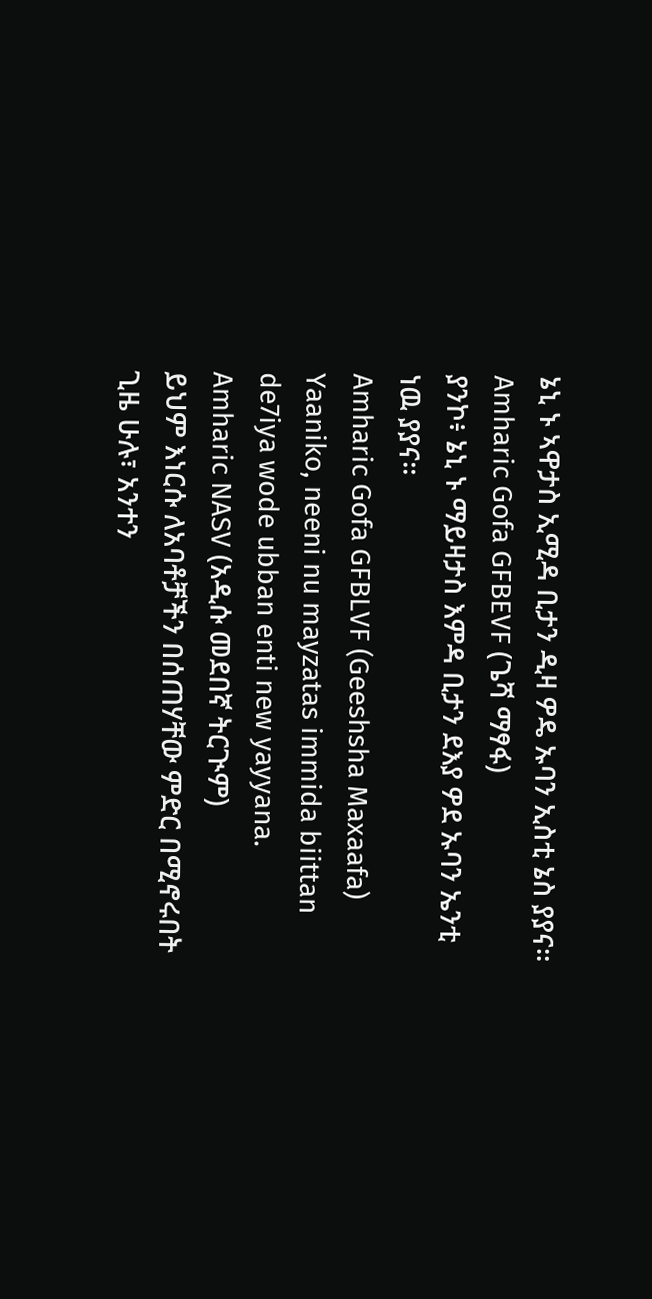ኔኒ ኑ ኣዋታስ ኢሚዳ ቢታን ዲዛ ዎዴ ኡባን ኢስቲ ኔስ ያያና።
Amharic Gofa GFBEVF (ጌሻ ማፃፋ)
ያንኮ፥ ኔኒ ኑ ማይዛታስ እምዳ ቢታን ደእያ ዎደ ኡባን ኤንቲ ነዉ ያያና።
Amharic Gofa GFBLVF (Geeshsha Maxaafa)
Yaaniko, neeni nu mayzatas immida biittan de7iya wode ubban enti new yayyana.
Amharic NASV (አዲሱ መደበኛ ትርጒም)
ይህም እነርሱ ለአባቶቻችን በሰጠሃቸው ምድር በሚኖሩበት ጊዜ ሁሉ፣ አንተን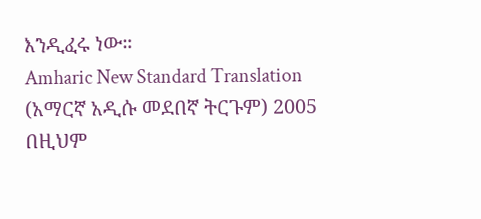እንዲፈሩ ነው።
Amharic New Standard Translation (አማርኛ አዲሱ መደበኛ ትርጉም) 2005
በዚህም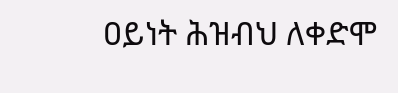ዐይነት ሕዝብህ ለቀድሞ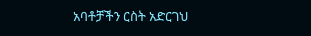አባቶቻችን ርስት አድርገህ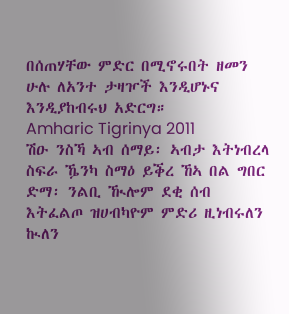በሰጠሃቸው ምድር በሚኖሩበት ዘመን ሁሉ ለአንተ ታዛዦች እንዲሆኑና እንዲያከብሩህ አድርግ።
Amharic Tigrinya 2011
ሽዑ ንስኻ ኣብ ሰማይ፡ ኣብታ እትነብረላ ስፍራ ዄንካ ስማዕ ይቕረ ኸኣ በል ግበር ድማ፡ ንልቢ ዂሎም ደቂ ሰብ እትፈልጦ ዝሀብካዮም ምድሪ ዚነብሩለን ኲለን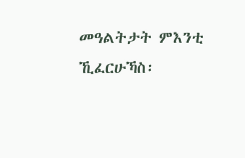መዓልትታት ምእንቲ ኺፈርሁኻስ፡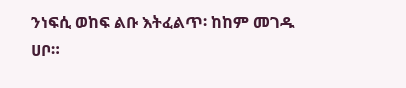ንነፍሲ ወከፍ ልቡ እትፈልጥ፡ ከከም መገዱ ሀቦ።